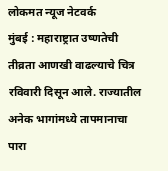लोकमत न्यूज नेटवर्क
मुंबई : महाराष्ट्रात उष्णतेची तीव्रता आणखी वाढल्याचे चित्र रविवारी दिसून आले. राज्यातील अनेक भागांमध्ये तापमानाचा पारा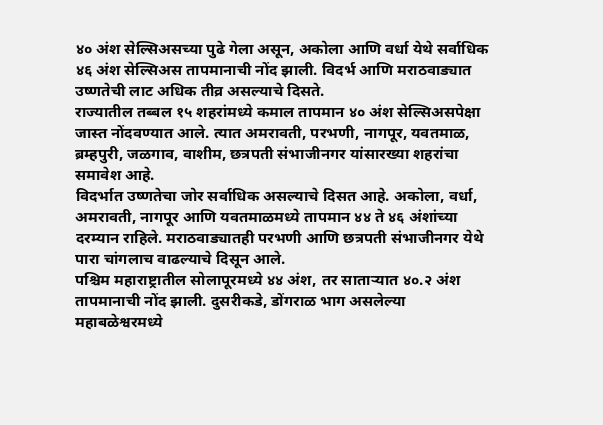४० अंश सेल्सिअसच्या पुढे गेला असून, अकोला आणि वर्धा येथे सर्वाधिक ४६ अंश सेल्सिअस तापमानाची नोंद झाली. विदर्भ आणि मराठवाड्यात उष्णतेची लाट अधिक तीव्र असल्याचे दिसते.
राज्यातील तब्बल १५ शहरांमध्ये कमाल तापमान ४० अंश सेल्सिअसपेक्षा जास्त नोंदवण्यात आले. त्यात अमरावती, परभणी, नागपूर, यवतमाळ, ब्रम्हपुरी, जळगाव, वाशीम, छत्रपती संभाजीनगर यांसारख्या शहरांचा समावेश आहे.
विदर्भात उष्णतेचा जोर सर्वाधिक असल्याचे दिसत आहे. अकोला, वर्धा, अमरावती, नागपूर आणि यवतमाळमध्ये तापमान ४४ ते ४६ अंशांच्या दरम्यान राहिले. मराठवाड्यातही परभणी आणि छत्रपती संभाजीनगर येथे पारा चांगलाच वाढल्याचे दिसून आले.
पश्चिम महाराष्ट्रातील सोलापूरमध्ये ४४ अंश, तर साताऱ्यात ४०.२ अंश तापमानाची नोंद झाली. दुसरीकडे, डोंगराळ भाग असलेल्या महाबळेश्वरमध्ये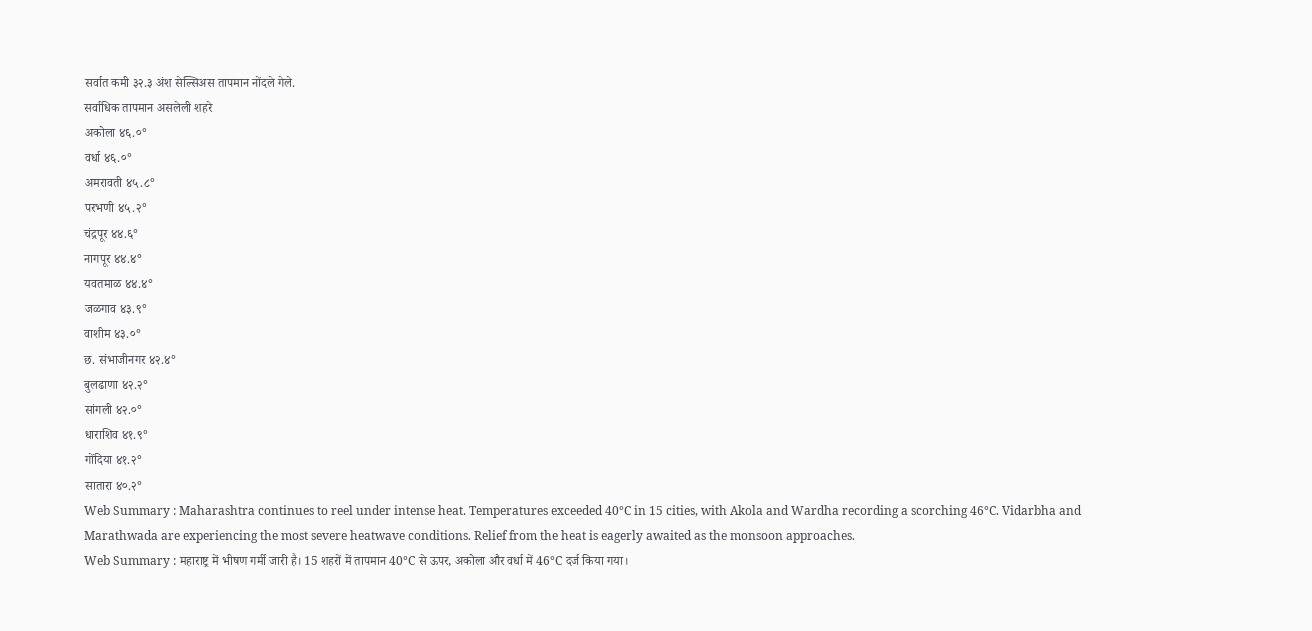सर्वात कमी ३२.३ अंश सेल्सिअस तापमान नोंदले गेले.
सर्वाधिक तापमान असलेली शहरे
अकोला ४६.०°
वर्धा ४६.०°
अमरावती ४५.८°
परभणी ४५.२°
चंद्रपूर ४४.६°
नागपूर ४४.४°
यवतमाळ ४४.४°
जळगाव ४३.९°
वाशीम ४३.०°
छ. संभाजीनगर ४२.४°
बुलढाणा ४२.२°
सांगली ४२.०°
धाराशिव ४१.९°
गोंदिया ४१.२°
सातारा ४०.२°
Web Summary : Maharashtra continues to reel under intense heat. Temperatures exceeded 40°C in 15 cities, with Akola and Wardha recording a scorching 46°C. Vidarbha and Marathwada are experiencing the most severe heatwave conditions. Relief from the heat is eagerly awaited as the monsoon approaches.
Web Summary : महाराष्ट्र में भीषण गर्मी जारी है। 15 शहरों में तापमान 40°C से ऊपर, अकोला और वर्धा में 46°C दर्ज किया गया।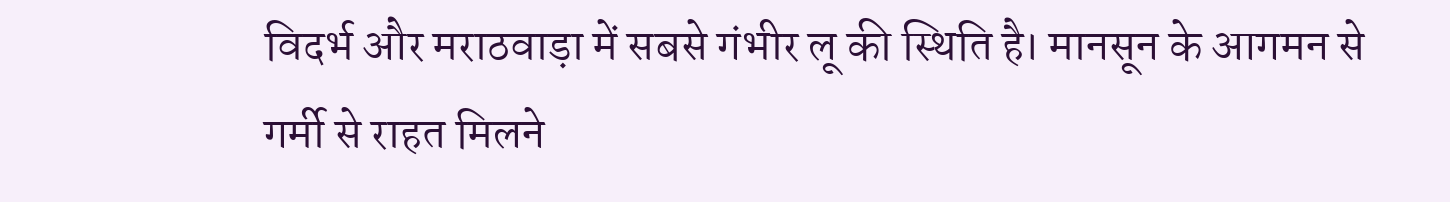विदर्भ और मराठवाड़ा में सबसे गंभीर लू की स्थिति है। मानसून के आगमन से गर्मी से राहत मिलने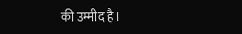की उम्मीद है।